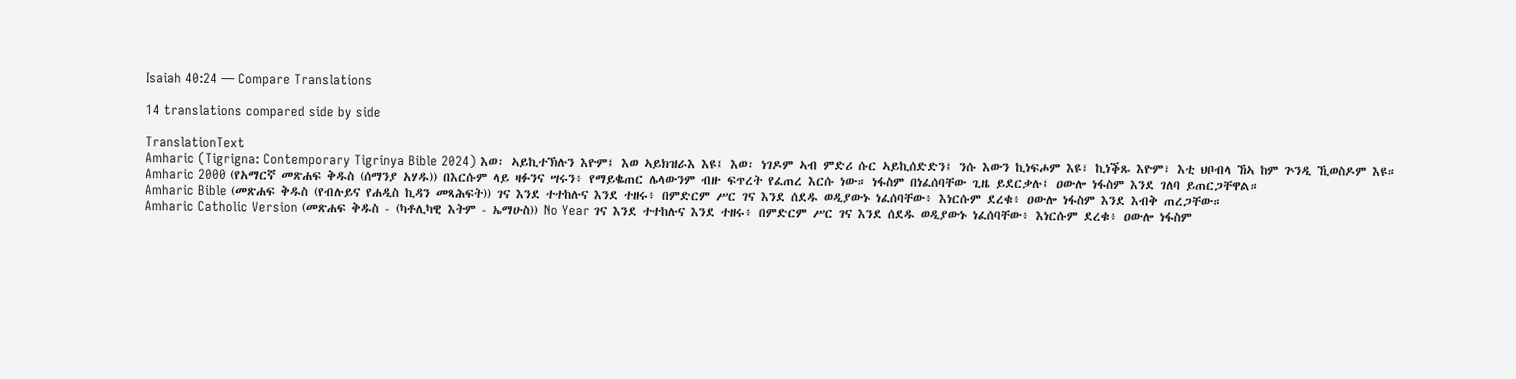Isaiah 40:24 — Compare Translations

14 translations compared side by side

TranslationText
Amharic (Tigrigna: Contemporary Tigrinya Bible 2024) እወ፡ ኣይኪተኽሉን እዮም፤ እወ ኣይክዝራእ እዩ፤ እወ፡ ነገዶም ኣብ ምድሪ ሱር ኣይኪሰድድን፤ ንሱ እውን ኪነፍሖም እዩ፣ ኪነቕጹ እዮም፣ እቲ ህቦብላ ኸኣ ከም ጕንዲ ኺወስዶም እዩ።
Amharic 2000 (የአማርኛ መጽሐፍ ቅዱስ (ሰማንያ አሃዱ)) በእርሱም ላይ ዛፉንና ሣሩን፥ የማይቈጠር ሌላውንም ብዙ ፍጥረት የፈጠረ እርሱ ነው። ነፋስም በነፈሰባቸው ጊዜ ይደርቃሉ፤ ዐውሎ ነፋስም እንደ ገለባ ይጠርጋቸዋል።
Amharic Bible (መጽሐፍ ቅዱስ (የብሉይና የሐዲስ ኪዳን መጻሕፍት)) ገና እንደ ተተከሉና እንደ ተዘሩ፥ በምድርም ሥር ገና እንደ ሰደዱ ወዲያውኑ ነፈሰባቸው፥ እነርሱም ደረቁ፥ ዐውሎ ነፋስም እንደ እብቅ ጠረጋቸው።
Amharic Catholic Version (መጽሐፍ ቅዱስ - (ካቶሊካዊ እትም - ኤማሁስ)) No Year ገና እንደ ተተከሉና እንደ ተዘሩ፥ በምድርም ሥር ገና እንደ ሰደዱ ወዲያውኑ ነፈሰባቸው፥ እነርሱም ደረቁ፥ ዐውሎ ነፋስም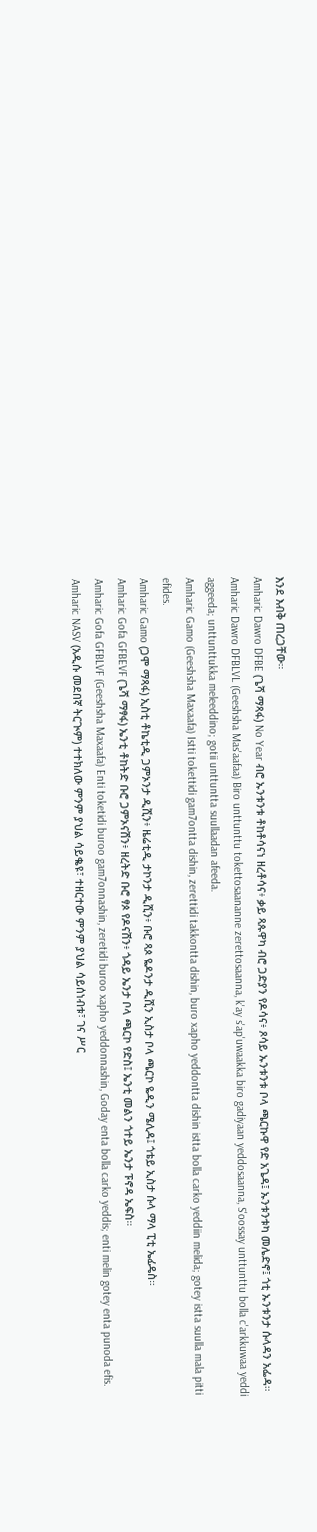እንደ እብቅ ጠረጋቸው።
Amharic Dawro DFBE (ጌሻ ማጻፋ) No Year ብሮ ኡንቱንቱ ቶከቶሳናነ ዘረቶሳና፥ ቃይ ጻጱዋካ ብሮ ጋድያን የዶሳና፥ ጾሳይ ኡንቱንቱ ቦላ ጫርኩዋ የድ አጌዳ፤ ኡንቱንቱካ መሌድኖ፤ ጎቲ ኡንቱንታ ሱላዳን አፌዳ።
Amharic Dawro DFBLVL (Geeshsha Mas'aafaa) Biro unttunttu tokettosaananne zerettosaanna, k'ay s'ap'uwaakka biro gadiyaan yeddosaanna, S'oossay unttunttu bolla c'arkkuwaa yeddi aggeeda; unttunttukka meleeddino; gotii unttuntta suullaadan afeeda.
Amharic Gamo (Geeshsha Maxaafa) Istti tokettidi gam7ontta dishin, zerettidi takkontta dishin, buro xapho yeddontta dishin istta bolla carko yeddiin melida; gotey istta suulla mala pitti efides.
Amharic Gamo (ጋሞ ማጻፋ) ኢስቲ ቶኬቲዲ ጋምኦንታ ዲሺን፥ ዜሬቲዲ ታኮንታ ዲሺን፥ ቡሮ ጻጶ ዬዶንታ ዲሺን ኢስታ ቦላ ጫርኮ ዬዲን ሜሊዳ፤ ጎቴይ ኢስታ ሱላ ማላ ፒቲ ኤፊዴስ።
Amharic Gofa GFBEVF (ጌሻ ማፃፋ) ኤንቲ ቶከትድ ቡሮ ጋምኦናሽን፥ ዘረትድ ቡሮ ፃጶ የዶናሽን፥ ጎዳይ ኤንታ ቦላ ጫርኮ የድስ፤ ኤንቲ መልን ጎተይ ኤንታ ፑኖዳ ኤፍስ።
Amharic Gofa GFBLVF (Geeshsha Maxaafa) Enti toketidi buroo gam7onnashin, zeretidi buroo xapho yeddonnashin, Goday enta bolla carko yeddis; enti melin gotey enta punoda efis.
Amharic NASV (አዲሱ መደበኛ ትርጒም) ተተክለው ምንም ያህል ሳይቈዩ፣ ተዘርተው ምንም ያህል ሳይሰነብቱ፣ ገና ሥር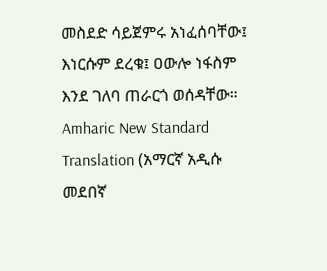መስደድ ሳይጀምሩ አነፈሰባቸው፤ እነርሱም ደረቁ፤ ዐውሎ ነፋስም እንደ ገለባ ጠራርጎ ወሰዳቸው።
Amharic New Standard Translation (አማርኛ አዲሱ መደበኛ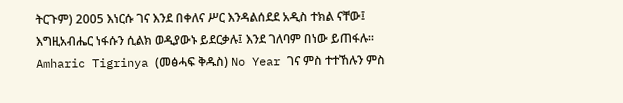ትርጉም) 2005 እነርሱ ገና እንደ በቀለና ሥር እንዳልሰደደ አዲስ ተክል ናቸው፤ እግዚአብሔር ነፋሱን ሲልክ ወዲያውኑ ይደርቃሉ፤ እንደ ገለባም በነው ይጠፋሉ።
Amharic Tigrinya (መፅሓፍ ቅዱስ) No Year ገና ምስ ተተኸሉን ምስ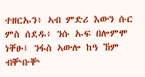ተዘርኡን፥ ኣብ ምድሪ እውን ሱር ምስ ሰደዱ፥ ንሱ ኡፍ በሎምሞ ነቐፁ፤ ንፋስ ኣውሎ ከዓ ኸም ብቝቡቝ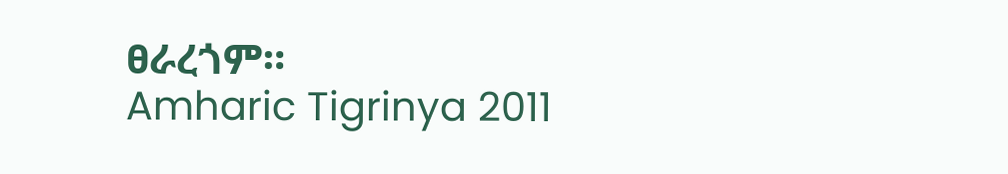ፀራረጎም።
Amharic Tigrinya 2011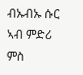ብኡብኡ ሱር ኣብ ምድሪ ምስ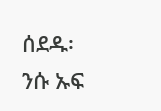ሰደዱ፡ ንሱ ኡፍ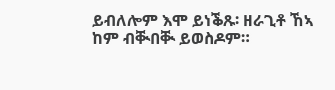ይብለሎም እሞ ይነቕጹ፡ ዘራጊቶ ኸኣ ከም ብቚበቚ ይወስዶም።